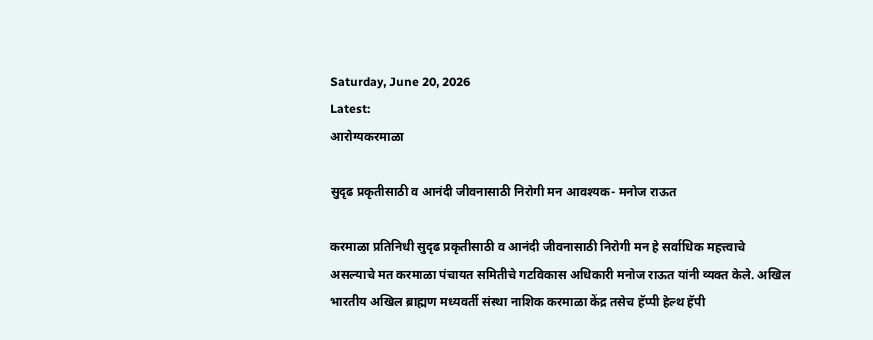Saturday, June 20, 2026
Latest:
आरोग्यकरमाळा

सुदृढ प्रकृतीसाठी व आनंदी जीवनासाठी निरोगी मन आवश्यक- मनोज राऊत

करमाळा प्रतिनिधी सुदृढ प्रकृतीसाठी व आनंदी जीवनासाठी निरोगी मन हे सर्वाधिक महत्त्वाचे असल्याचे मत करमाळा पंचायत समितीचे गटविकास अधिकारी मनोज राऊत यांनी व्यक्त केले. अखिल भारतीय अखिल ब्राह्मण मध्यवर्ती संस्था नाशिक करमाळा केंद्र तसेच हॅप्पी हेल्थ हॅपी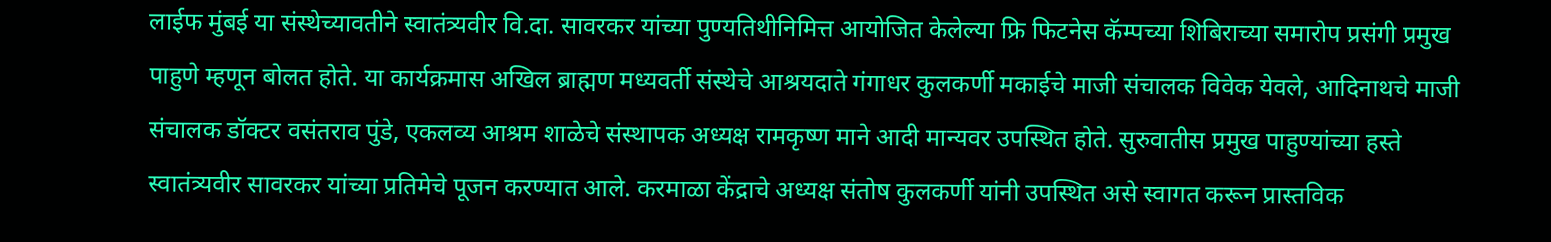लाईफ मुंबई या संस्थेच्यावतीने स्वातंत्र्यवीर वि.दा. सावरकर यांच्या पुण्यतिथीनिमित्त आयोजित केलेल्या फ्रि फिटनेस कॅम्पच्या शिबिराच्या समारोप प्रसंगी प्रमुख पाहुणे म्हणून बोलत होते. या कार्यक्रमास अखिल ब्राह्मण मध्यवर्ती संस्थेचे आश्रयदाते गंगाधर कुलकर्णी मकाईचे माजी संचालक विवेक येवले, आदिनाथचे माजी संचालक डॉक्टर वसंतराव पुंडे, एकलव्य आश्रम शाळेचे संस्थापक अध्यक्ष रामकृष्ण माने आदी मान्यवर उपस्थित होते. सुरुवातीस प्रमुख पाहुण्यांच्या हस्ते स्वातंत्र्यवीर सावरकर यांच्या प्रतिमेचे पूजन करण्यात आले. करमाळा केंद्राचे अध्यक्ष संतोष कुलकर्णी यांनी उपस्थित असे स्वागत करून प्रास्तविक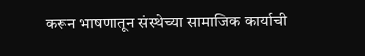करून भाषणातून संस्थेच्या सामाजिक कार्याची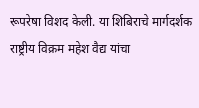रूपरेषा विशद केली. या शिबिराचे मार्गदर्शक राष्ट्रीय विक्रम महेश वैद्य यांचा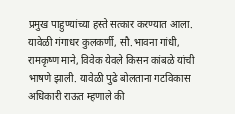प्रमुख पाहुण्यांच्या हस्ते सत्कार करण्यात आला. यावेळी गंगाधर कुलकर्णी, सौ.भावना गांधी, रामकृष्ण माने, विवेक येवले किसन कांबळे यांची भाषणे झाली. यावेळी पुढे बोलताना गटविकास अधिकारी राऊत म्हणाले की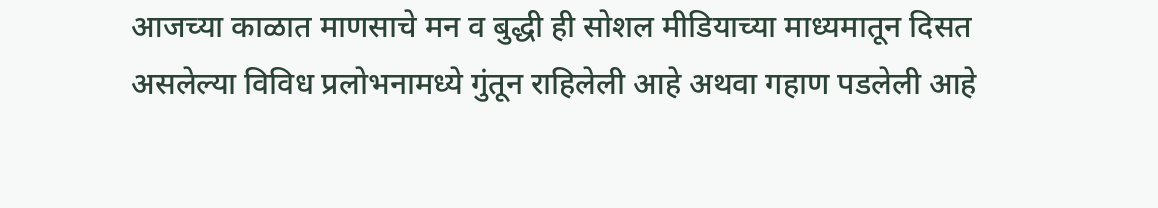आजच्या काळात माणसाचे मन व बुद्धी ही सोशल मीडियाच्या माध्यमातून दिसत असलेल्या विविध प्रलोभनामध्ये गुंतून राहिलेली आहे अथवा गहाण पडलेली आहे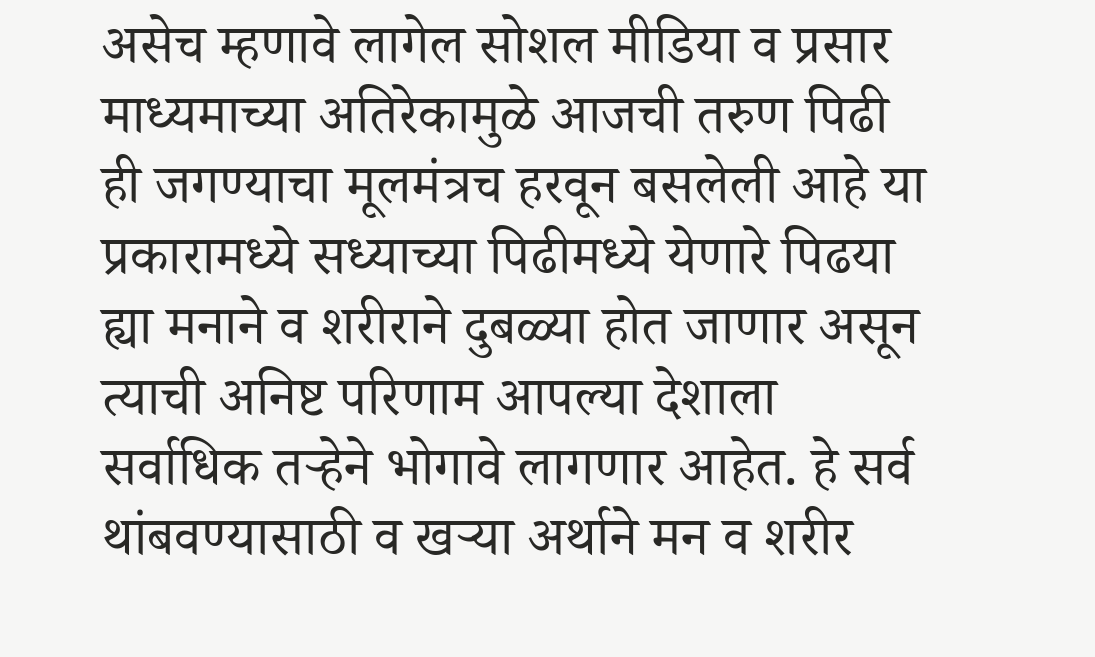असेच म्हणावे लागेल सोशल मीडिया व प्रसार माध्यमाच्या अतिरेकामुळे आजची तरुण पिढी ही जगण्याचा मूलमंत्रच हरवून बसलेली आहे या प्रकारामध्ये सध्याच्या पिढीमध्ये येणारे पिढया ह्या मनाने व शरीराने दुबळ्या होत जाणार असून त्याची अनिष्ट परिणाम आपल्या देशाला सर्वाधिक तऱ्हेने भोगावे लागणार आहेत. हे सर्व थांबवण्यासाठी व खऱ्या अर्थाने मन व शरीर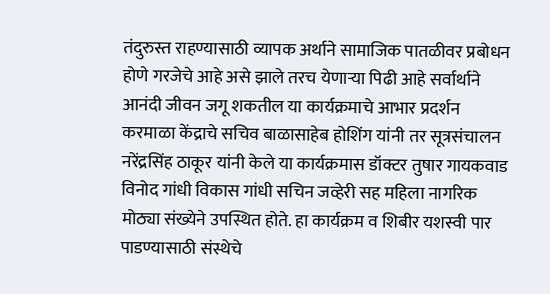तंदुरुस्त राहण्यासाठी व्यापक अर्थाने सामाजिक पातळीवर प्रबोधन होणे गरजेचे आहे असे झाले तरच येणाऱ्या पिढी आहे सर्वार्थाने आनंदी जीवन जगू शकतील या कार्यक्रमाचे आभार प्रदर्शन करमाळा केंद्राचे सचिव बाळासाहेब होशिंग यांनी तर सूत्रसंचालन नरेंद्रसिंह ठाकूर यांनी केले या कार्यक्रमास डॉक्टर तुषार गायकवाड विनोद गांधी विकास गांधी सचिन जव्हेरी सह महिला नागरिक मोठ्या संख्येने उपस्थित होते. हा कार्यक्रम व शिबीर यशस्वी पार पाडण्यासाठी संस्थेचे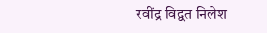रवींद्र विद्वत निलेश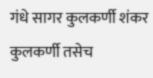गंधे सागर कुलकर्णी शंकर कुलकर्णी तसेच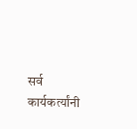सर्व कार्यकर्त्यांनी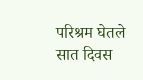परिश्रम घेतले सात दिवस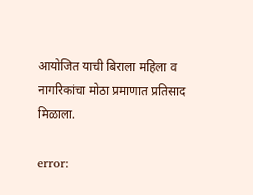आयोजित याची बिराला महिला व नागरिकांचा मोठा प्रमाणात प्रतिसाद मिळाला.

error: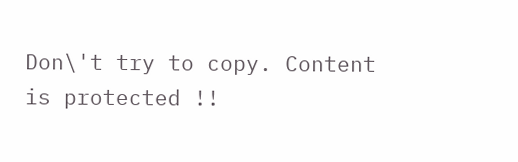Don\'t try to copy. Content is protected !!